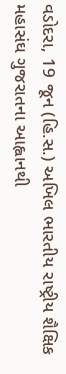વડોદરા, 19 જૂન (હિ.સ.) અખિલ ભારતીય રાષ્ટ્રીય શૈક્ષિક મહાસંઘ ગુજરાતના આહ્વાનથી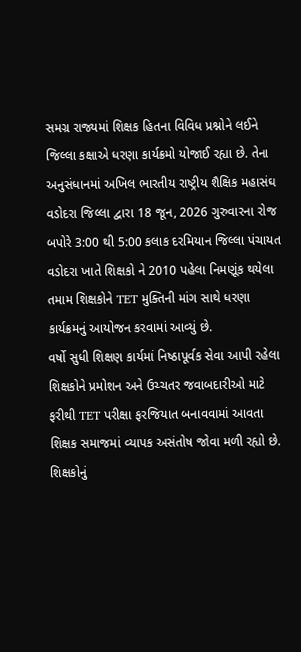સમગ્ર રાજ્યમાં શિક્ષક હિતના વિવિધ પ્રશ્નોને લઈને જિલ્લા કક્ષાએ ધરણા કાર્યક્રમો યોજાઈ રહ્યા છે. તેના અનુસંધાનમાં અખિલ ભારતીય રાષ્ટ્રીય શૈક્ષિક મહાસંઘ વડોદરા જિલ્લા દ્વારા 18 જૂન, 2026 ગુરુવારના રોજ બપોરે 3:00 થી 5:00 કલાક દરમિયાન જિલ્લા પંચાયત વડોદરા ખાતે શિક્ષકો ને 2010 પહેલા નિમણૂંક થયેલા તમામ શિક્ષકોને TET મુક્તિની માંગ સાથે ધરણા કાર્યક્રમનું આયોજન કરવામાં આવ્યું છે.
વર્ષો સુધી શિક્ષણ કાર્યમાં નિષ્ઠાપૂર્વક સેવા આપી રહેલા શિક્ષકોને પ્રમોશન અને ઉચ્ચતર જવાબદારીઓ માટે ફરીથી TET પરીક્ષા ફરજિયાત બનાવવામાં આવતા શિક્ષક સમાજમાં વ્યાપક અસંતોષ જોવા મળી રહ્યો છે. શિક્ષકોનું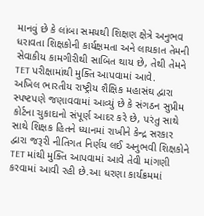માનવું છે કે લાંબા સમયથી શિક્ષણ ક્ષેત્રે અનુભવ ધરાવતા શિક્ષકોની કાર્યક્ષમતા અને લાયકાત તેમની સેવાકીય કામગીરીથી સાબિત થાય છે, તેથી તેમને TET પરીક્ષામાંથી મુક્તિ આપવામાં આવે.
અખિલ ભારતીય રાષ્ટ્રીય શૈક્ષિક મહાસંઘ દ્વારા સ્પષ્ટપણે જણાવવામાં આવ્યું છે કે સંગઠન સુપ્રીમ કોર્ટના ચુકાદાનો સંપૂર્ણ આદર કરે છે, પરંતુ સાથે સાથે શિક્ષક હિતને ધ્યાનમાં રાખીને કેન્દ્ર સરકાર દ્વારા જરૂરી નીતિગત નિર્ણય લઈ અનુભવી શિક્ષકોને TET માંથી મુક્તિ આપવામાં આવે તેવી માંગણી કરવામાં આવી રહી છે.આ ધરણા કાર્યક્રમમાં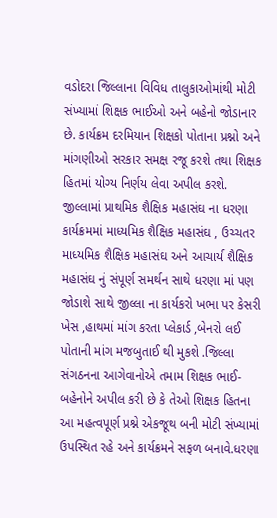વડોદરા જિલ્લાના વિવિધ તાલુકાઓમાંથી મોટી સંખ્યામાં શિક્ષક ભાઈઓ અને બહેનો જોડાનાર છે. કાર્યક્રમ દરમિયાન શિક્ષકો પોતાના પ્રશ્નો અને માંગણીઓ સરકાર સમક્ષ રજૂ કરશે તથા શિક્ષક હિતમાં યોગ્ય નિર્ણય લેવા અપીલ કરશે.
જીલ્લામાં પ્રાથમિક શૈક્ષિક મહાસંઘ ના ધરણા કાર્યક્રમમાં માધ્યમિક શૈક્ષિક મહાસંઘ , ઉચ્ચતર માધ્યમિક શૈક્ષિક મહાસંઘ અને આચાર્ય શૈક્ષિક મહાસંઘ નું સંપૂર્ણ સમર્થન સાથે ધરણા માં પણ જોડાશે સાથે જીલ્લા ના કાર્યકરો ખભા પર કેસરી ખેસ ,હાથમાં માંગ કરતા પ્લેકાર્ડ ,બેનરો લઈ પોતાની માંગ મજબુતાઈ થી મુકશે .જિલ્લા સંગઠનના આગેવાનોએ તમામ શિક્ષક ભાઈ-બહેનોને અપીલ કરી છે કે તેઓ શિક્ષક હિતના આ મહત્વપૂર્ણ પ્રશ્ને એકજૂથ બની મોટી સંખ્યામાં ઉપસ્થિત રહે અને કાર્યક્રમને સફળ બનાવે.ધરણા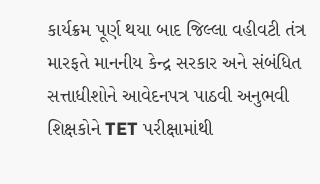કાર્યક્રમ પૂર્ણ થયા બાદ જિલ્લા વહીવટી તંત્ર મારફતે માનનીય કેન્દ્ર સરકાર અને સંબંધિત સત્તાધીશોને આવેદનપત્ર પાઠવી અનુભવી શિક્ષકોને TET પરીક્ષામાંથી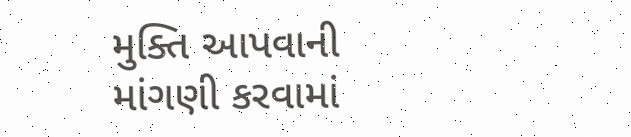મુક્તિ આપવાની માંગણી કરવામાં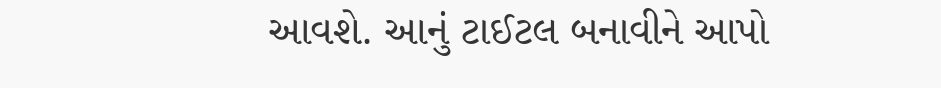આવશે. આનું ટાઈટલ બનાવીને આપો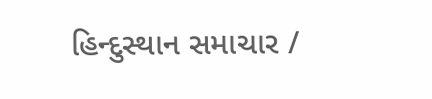હિન્દુસ્થાન સમાચાર /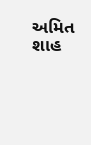અમિત શાહ